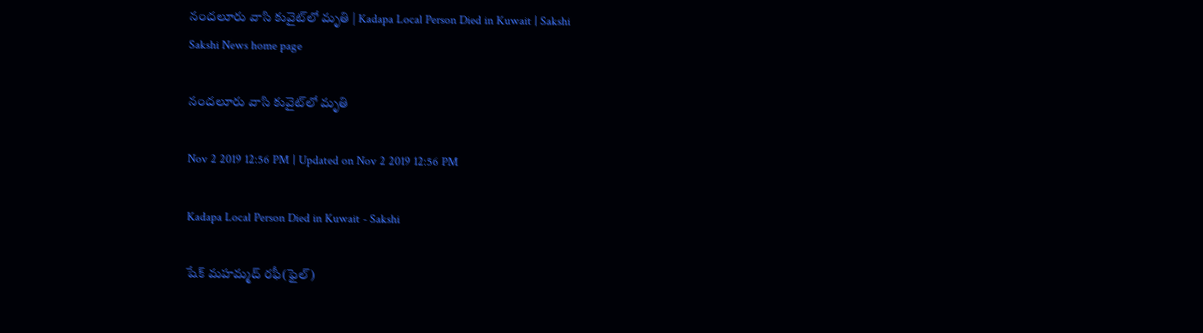నందలూరు వాసి కువైట్‌లో మృతి | Kadapa Local Person Died in Kuwait | Sakshi
Sakshi News home page

నందలూరు వాసి కువైట్‌లో మృతి

Nov 2 2019 12:56 PM | Updated on Nov 2 2019 12:56 PM

Kadapa Local Person Died in Kuwait - Sakshi

షేక్‌ మహమ్మద్‌ రఫీ(ఫైల్‌)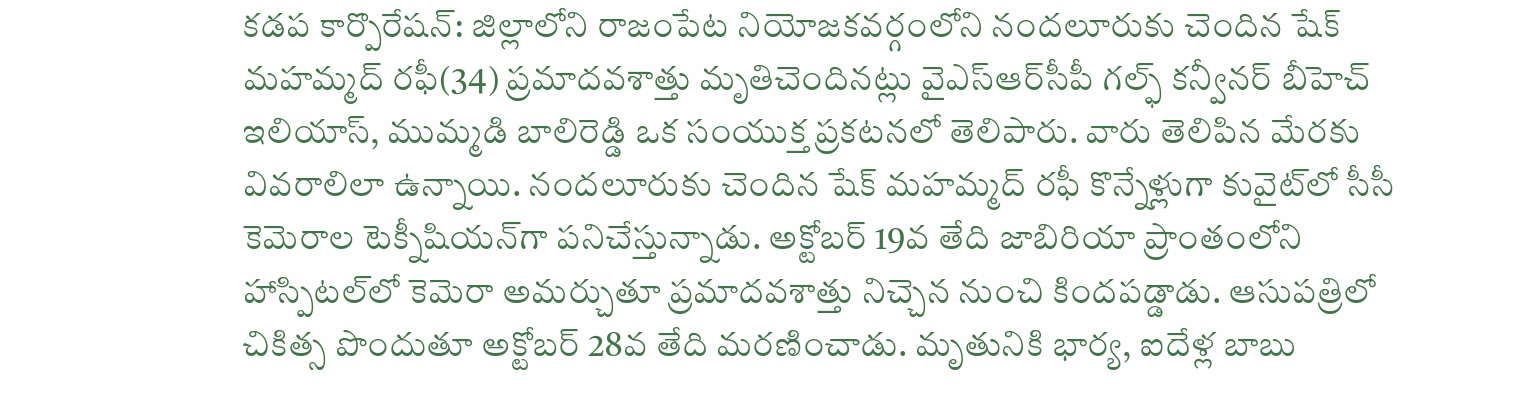కడప కార్పొరేషన్‌: జిల్లాలోని రాజంపేట నియోజకవర్గంలోని నందలూరుకు చెందిన షేక్‌ మహమ్మద్‌ రఫీ(34) ప్రమాదవశాత్తు మృతిచెందినట్లు వైఎస్‌ఆర్‌సీపీ గల్ఫ్‌ కన్వీనర్‌ బీహెచ్‌ ఇలియాస్, ముమ్మడి బాలిరెడ్డి ఒక సంయుక్త ప్రకటనలో తెలిపారు. వారు తెలిపిన మేరకు వివరాలిలా ఉన్నాయి. నందలూరుకు చెందిన షేక్‌ మహమ్మద్‌ రఫీ కొన్నేళ్లుగా కువైట్‌లో సీసీ కెమెరాల టెక్నీషియన్‌గా పనిచేస్తున్నాడు. అక్టోబర్‌ 19వ తేది జాబిరియా ప్రాంతంలోని హాస్పిటల్‌లో కెమెరా అమర్చుతూ ప్రమాదవశాత్తు నిచ్చెన నుంచి కిందపడ్డాడు. ఆసుపత్రిలో చికిత్స పొందుతూ అక్టోబర్‌ 28వ తేది మరణించాడు. మృతునికి భార్య, ఐదేళ్ల బాబు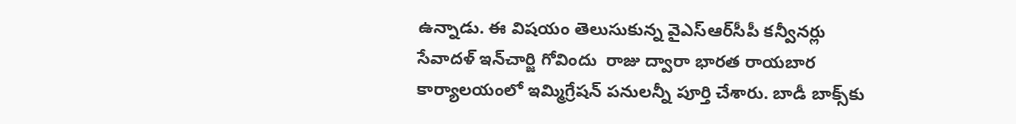ఉన్నాడు. ఈ విషయం తెలుసుకున్న వైఎస్‌ఆర్‌సీపీ కన్వీనర్లు సేవాదళ్‌ ఇన్‌చార్జి గోవిందు  రాజు ద్వారా భారత రాయబార కార్యాలయంలో ఇమ్మిగ్రేషన్‌ పనులన్నీ పూర్తి చేశారు. బాడీ బాక్స్‌కు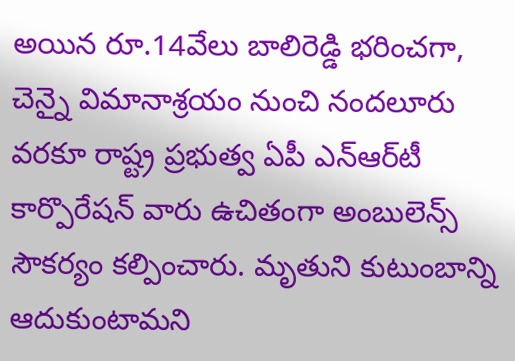అయిన రూ.14వేలు బాలిరెడ్డి భరించగా, చెన్నై విమానాశ్రయం నుంచి నందలూరు వరకూ రాష్ట్ర ప్రభుత్వ ఏపీ ఎన్‌ఆర్‌టీ కార్పొరేషన్‌ వారు ఉచితంగా అంబులెన్స్‌ సౌకర్యం కల్పించారు. మృతుని కుటుంబాన్ని ఆదుకుంటామని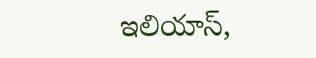ఇలియాస్,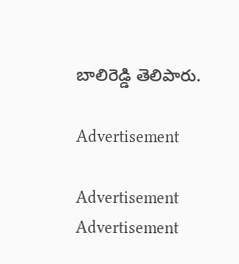బాలిరెడ్డి తెలిపారు.

Advertisement

Advertisement
Advertisement